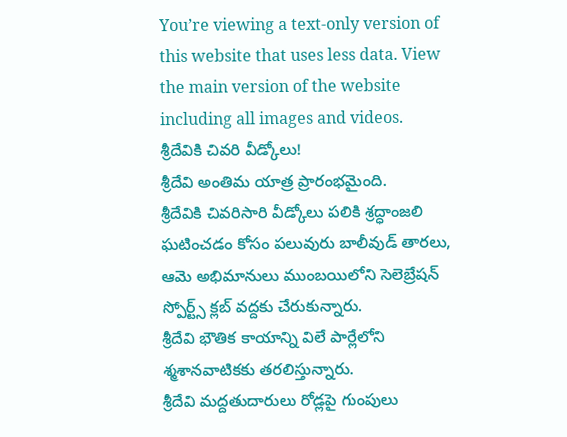You’re viewing a text-only version of this website that uses less data. View the main version of the website including all images and videos.
శ్రీదేవికి చివరి వీడ్కోలు!
శ్రీదేవి అంతిమ యాత్ర ప్రారంభమైంది.
శ్రీదేవికి చివరిసారి వీడ్కోలు పలికి శ్రద్ధాంజలి ఘటించడం కోసం పలువురు బాలీవుడ్ తారలు, ఆమె అభిమానులు ముంబయిలోని సెలెబ్రేషన్ స్పోర్ట్స్ క్లబ్ వద్దకు చేరుకున్నారు.
శ్రీదేవి భౌతిక కాయాన్ని విలే పార్లేలోని శ్మశానవాటికకు తరలిస్తున్నారు.
శ్రీదేవి మద్దతుదారులు రోడ్లపై గుంపులు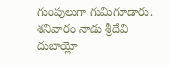గుంపులుగా గుమిగూడారు.
శనివారం నాడు శ్రీదేవి దుబాయ్లో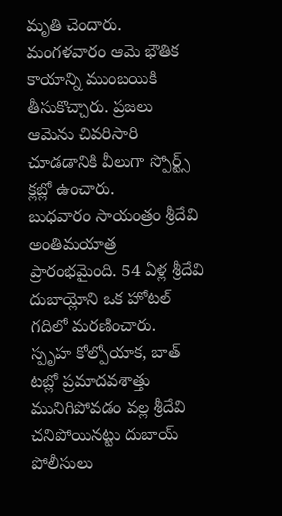మృతి చెందారు. మంగళవారం ఆమె భౌతిక కాయాన్ని ముంబయికి తీసుకొచ్చారు. ప్రజలు ఆమెను చివరిసారి చూడడానికి వీలుగా స్పోర్ట్స్ క్లబ్లో ఉంచారు.
బుధవారం సాయంత్రం శ్రీదేవి అంతిమయాత్ర ప్రారంభమైంది. 54 ఏళ్ల శ్రీదేవి దుబాయ్లోని ఒక హోటల్ గదిలో మరణించారు.
స్పృహ కోల్పోయాక, బాత్ టబ్లో ప్రమాదవశాత్తు మునిగిపోవడం వల్ల శ్రీదేవి చనిపోయినట్టు దుబాయ్ పోలీసులు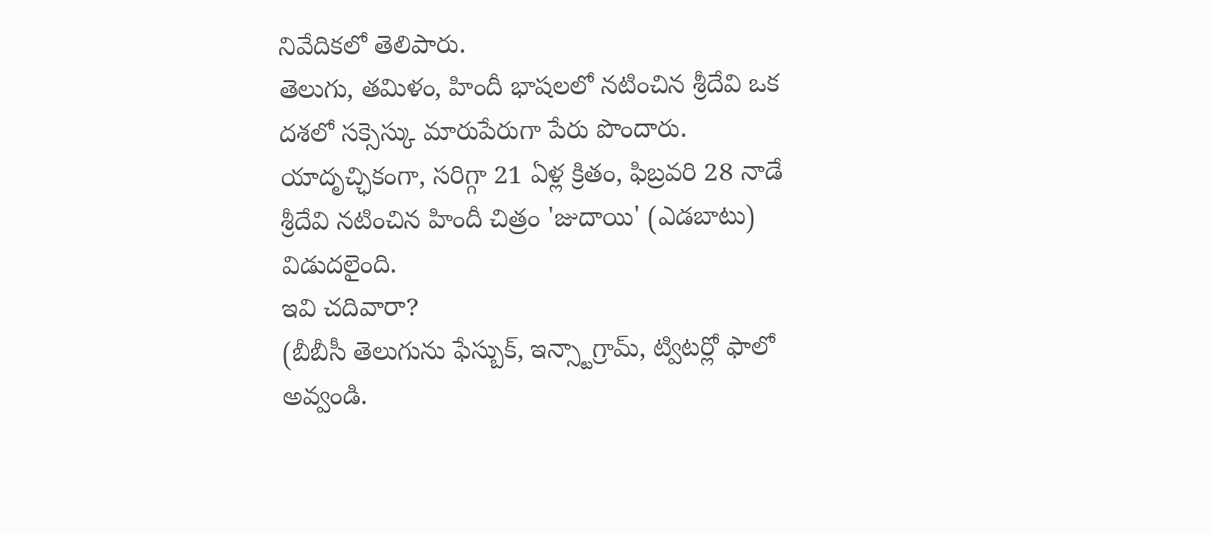నివేదికలో తెలిపారు.
తెలుగు, తమిళం, హిందీ భాషలలో నటించిన శ్రీదేవి ఒక దశలో సక్సెస్కు మారుపేరుగా పేరు పొందారు.
యాదృచ్ఛికంగా, సరిగ్గా 21 ఏళ్ల క్రితం, ఫిబ్రవరి 28 నాడే శ్రీదేవి నటించిన హిందీ చిత్రం 'జుదాయి' (ఎడబాటు) విడుదలైంది.
ఇవి చదివారా?
(బీబీసీ తెలుగును ఫేస్బుక్, ఇన్స్టాగ్రామ్, ట్విటర్లో ఫాలో అవ్వండి.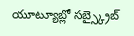యూట్యూబ్లో సబ్స్క్రైబ్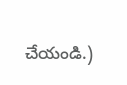చేయండి.)